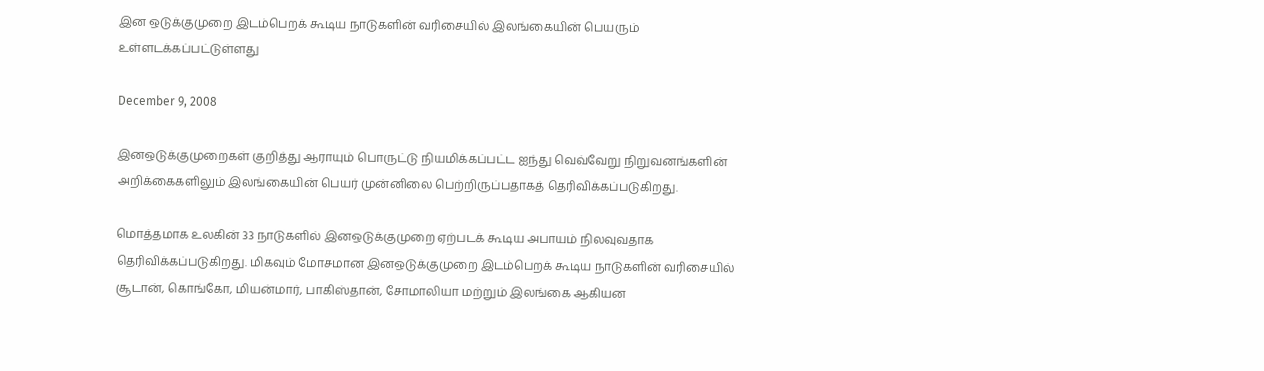இன ஒடுக்குமுறை இடம்பெறக் கூடிய நாடுகளின் வரிசையில் இலங்கையின் பெயரும் உள்ளடக்கப்பட்டுள்ளது

December 9, 2008

இனஒடுக்குமுறைகள் குறித்து ஆராயும் பொருட்டு நியமிக்கப்பட்ட ஐந்து வெவ்வேறு நிறுவனங்களின் அறிக்கைகளிலும் இலங்கையின் பெயர் முன்னிலை பெற்றிருப்பதாகத் தெரிவிக்கப்படுகிறது.

மொத்தமாக உலகின் 33 நாடுகளில் இனஒடுக்குமுறை ஏற்படக் கூடிய அபாயம் நிலவுவதாக தெரிவிக்கப்படுகிறது. மிகவும் மோசமான இனஒடுக்குமுறை இடம்பெறக் கூடிய நாடுகளின் வரிசையில் சூடான், கொங்கோ, மியன்மார், பாகிஸ்தான், சோமாலியா மற்றும் இலங்கை ஆகியன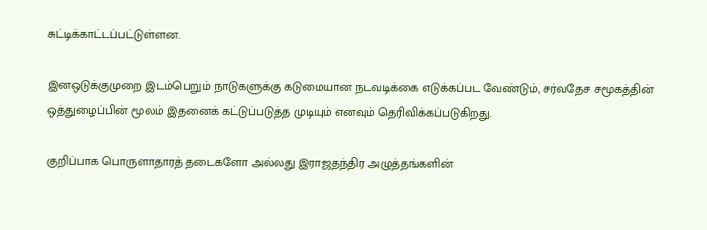சுட்டிக்காட்டப்பட்டுள்ளன.

இனஒடுக்குமுறை இடம்பெறும் நாடுகளுக்கு கடுமையான நடவடிக்கை எடுக்கப்பட வேண்டும், சர்வதேச சமூகத்தின் ஒத்துழைப்பின் மூலம் இதனைக் கட்டுப்படுத்த முடியும் எனவும் தெரிவிக்கப்படுகிறது.

குறிப்பாக பொருளாதாரத் தடைகளோ அல்லது இராஜதந்திர அழுத்தங்களின்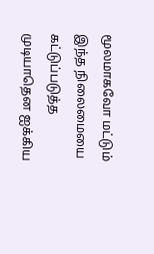மூலமாகவோ மட்டும் இந்த நிலைமையை கட்டுப்படுத்த முடியாதென ஐக்கிய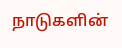நாடுகளின்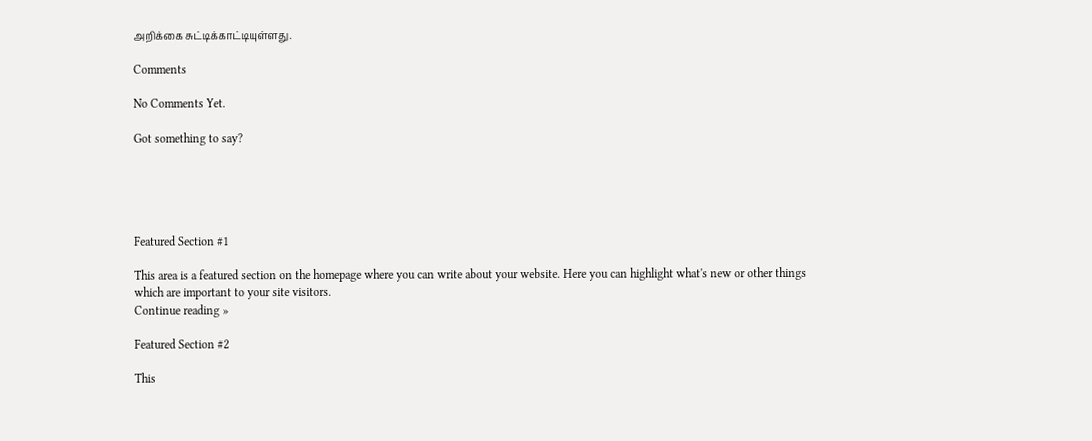அறிக்கை சுட்டிக்காட்டியுள்ளது.

Comments

No Comments Yet.

Got something to say?





Featured Section #1

This area is a featured section on the homepage where you can write about your website. Here you can highlight what's new or other things which are important to your site visitors.
Continue reading »

Featured Section #2

This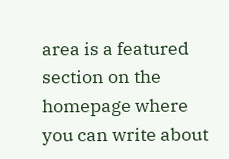area is a featured section on the homepage where you can write about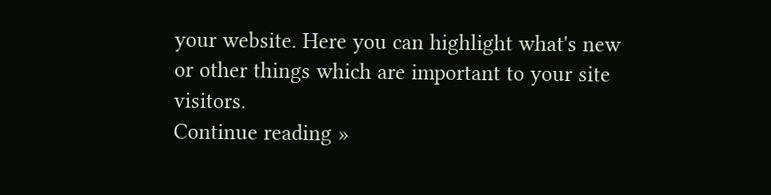your website. Here you can highlight what's new or other things which are important to your site visitors.
Continue reading »